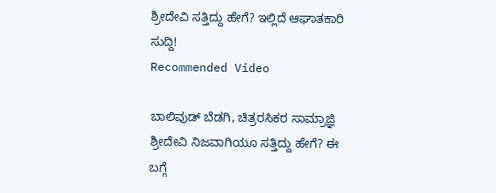ಶ್ರೀದೇವಿ ಸತ್ತಿದ್ದು ಹೇಗೆ? ಇಲ್ಲಿದೆ ಆಘಾತಕಾರಿ ಸುದ್ದಿ!
Recommended Video

ಬಾಲಿವುಡ್ ಬೆಡಗಿ, ಚಿತ್ರರಸಿಕರ ಸಾಮ್ರಾಜ್ಞಿ ಶ್ರೀದೇವಿ ನಿಜವಾಗಿಯೂ ಸತ್ತಿದ್ದು ಹೇಗೆ? ಈ ಬಗ್ಗೆ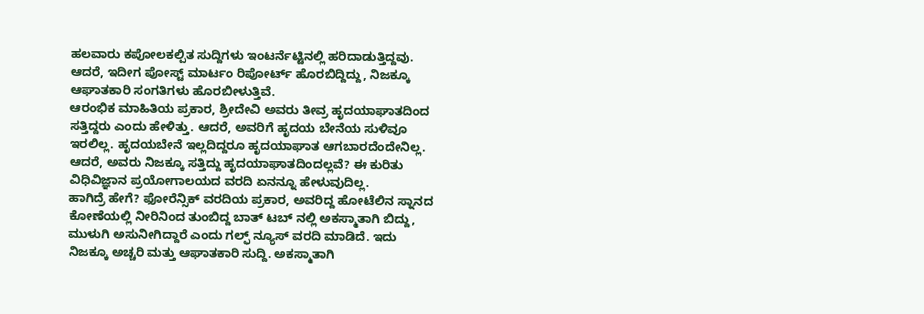ಹಲವಾರು ಕಪೋಲಕಲ್ಪಿತ ಸುದ್ದಿಗಳು ಇಂಟರ್ನೆಟ್ಟಿನಲ್ಲಿ ಹರಿದಾಡುತ್ತಿದ್ದವು. ಆದರೆ, ಇದೀಗ ಪೋಸ್ಟ್ ಮಾರ್ಟಂ ರಿಪೋರ್ಟ್ ಹೊರಬಿದ್ದಿದ್ದು, ನಿಜಕ್ಕೂ ಆಘಾತಕಾರಿ ಸಂಗತಿಗಳು ಹೊರಬೀಳುತ್ತಿವೆ.
ಆರಂಭಿಕ ಮಾಹಿತಿಯ ಪ್ರಕಾರ, ಶ್ರೀದೇವಿ ಅವರು ತೀವ್ರ ಹೃದಯಾಘಾತದಿಂದ ಸತ್ತಿದ್ದರು ಎಂದು ಹೇಳಿತ್ತು. ಆದರೆ, ಅವರಿಗೆ ಹೃದಯ ಬೇನೆಯ ಸುಳಿವೂ ಇರಲಿಲ್ಲ. ಹೃದಯಬೇನೆ ಇಲ್ಲದಿದ್ದರೂ ಹೃದಯಾಘಾತ ಆಗಬಾರದೆಂದೇನಿಲ್ಲ. ಆದರೆ, ಅವರು ನಿಜಕ್ಕೂ ಸತ್ತಿದ್ದು ಹೃದಯಾಘಾತದಿಂದಲ್ಲವೆ? ಈ ಕುರಿತು ವಿಧಿವಿಜ್ಞಾನ ಪ್ರಯೋಗಾಲಯದ ವರದಿ ಏನನ್ನೂ ಹೇಳುವುದಿಲ್ಲ.
ಹಾಗಿದ್ರೆ ಹೇಗೆ? ಫೋರೆನ್ಸಿಕ್ ವರದಿಯ ಪ್ರಕಾರ, ಅವರಿದ್ದ ಹೋಟೆಲಿನ ಸ್ನಾನದ ಕೋಣೆಯಲ್ಲಿ ನೀರಿನಿಂದ ತುಂಬಿದ್ದ ಬಾತ್ ಟಬ್ ನಲ್ಲಿ ಅಕಸ್ಮಾತಾಗಿ ಬಿದ್ದು, ಮುಳುಗಿ ಅಸುನೀಗಿದ್ದಾರೆ ಎಂದು ಗಲ್ಫ್ ನ್ಯೂಸ್ ವರದಿ ಮಾಡಿದೆ. ಇದು ನಿಜಕ್ಕೂ ಅಚ್ಚರಿ ಮತ್ತು ಆಘಾತಕಾರಿ ಸುದ್ದಿ. ಅಕಸ್ಮಾತಾಗಿ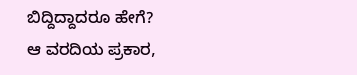ಬಿದ್ದಿದ್ದಾದರೂ ಹೇಗೆ?
ಆ ವರದಿಯ ಪ್ರಕಾರ,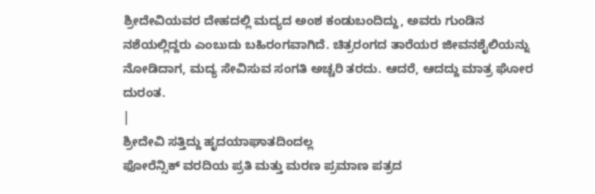ಶ್ರೀದೇವಿಯವರ ದೇಹದಲ್ಲಿ ಮದ್ಯದ ಅಂಶ ಕಂಡುಬಂದಿದ್ದು, ಅವರು ಗುಂಡಿನ ನಶೆಯಲ್ಲಿದ್ದರು ಎಂಬುದು ಬಹಿರಂಗವಾಗಿದೆ. ಚಿತ್ರರಂಗದ ತಾರೆಯರ ಜೀವನಶೈಲಿಯನ್ನು ನೋಡಿದಾಗ, ಮದ್ಯ ಸೇವಿಸುವ ಸಂಗತಿ ಅಚ್ಚರಿ ತರದು. ಆದರೆ, ಆದದ್ದು ಮಾತ್ರ ಘೋರ ದುರಂತ.
|
ಶ್ರೀದೇವಿ ಸತ್ತಿದ್ದು ಹೃದಯಾಘಾತದಿಂದಲ್ಲ
ಫೋರೆನ್ಸಿಕ್ ವರದಿಯ ಪ್ರತಿ ಮತ್ತು ಮರಣ ಪ್ರಮಾಣ ಪತ್ರದ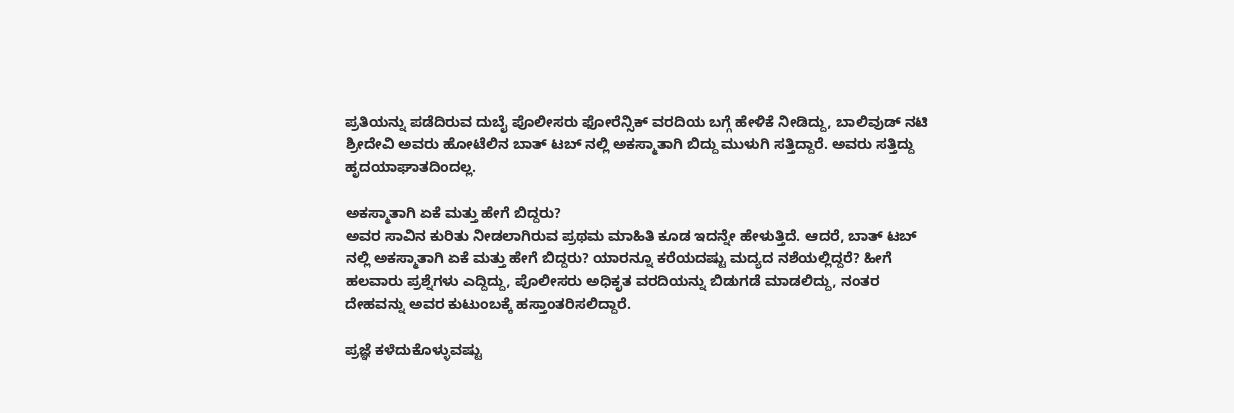ಪ್ರತಿಯನ್ನು ಪಡೆದಿರುವ ದುಬೈ ಪೊಲೀಸರು ಫೋರೆನ್ಸಿಕ್ ವರದಿಯ ಬಗ್ಗೆ ಹೇಳಿಕೆ ನೀಡಿದ್ದು, ಬಾಲಿವುಡ್ ನಟಿ ಶ್ರೀದೇವಿ ಅವರು ಹೋಟೆಲಿನ ಬಾತ್ ಟಬ್ ನಲ್ಲಿ ಅಕಸ್ಮಾತಾಗಿ ಬಿದ್ದು ಮುಳುಗಿ ಸತ್ತಿದ್ದಾರೆ. ಅವರು ಸತ್ತಿದ್ದು ಹೃದಯಾಘಾತದಿಂದಲ್ಲ.

ಅಕಸ್ಮಾತಾಗಿ ಏಕೆ ಮತ್ತು ಹೇಗೆ ಬಿದ್ದರು?
ಅವರ ಸಾವಿನ ಕುರಿತು ನೀಡಲಾಗಿರುವ ಪ್ರಥಮ ಮಾಹಿತಿ ಕೂಡ ಇದನ್ನೇ ಹೇಳುತ್ತಿದೆ. ಆದರೆ, ಬಾತ್ ಟಬ್ ನಲ್ಲಿ ಅಕಸ್ಮಾತಾಗಿ ಏಕೆ ಮತ್ತು ಹೇಗೆ ಬಿದ್ದರು? ಯಾರನ್ನೂ ಕರೆಯದಷ್ಟು ಮದ್ಯದ ನಶೆಯಲ್ಲಿದ್ದರೆ? ಹೀಗೆ ಹಲವಾರು ಪ್ರಶ್ನೆಗಳು ಎದ್ದಿದ್ದು, ಪೊಲೀಸರು ಅಧಿಕೃತ ವರದಿಯನ್ನು ಬಿಡುಗಡೆ ಮಾಡಲಿದ್ದು, ನಂತರ ದೇಹವನ್ನು ಅವರ ಕುಟುಂಬಕ್ಕೆ ಹಸ್ತಾಂತರಿಸಲಿದ್ದಾರೆ.

ಪ್ರಜ್ಞೆ ಕಳೆದುಕೊಳ್ಳುವಷ್ಟು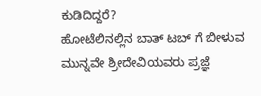ಕುಡಿದಿದ್ದರೆ?
ಹೋಟೆಲಿನಲ್ಲಿನ ಬಾತ್ ಟಬ್ ಗೆ ಬೀಳುವ ಮುನ್ನವೇ ಶ್ರೀದೇವಿಯವರು ಪ್ರಜ್ಞೆ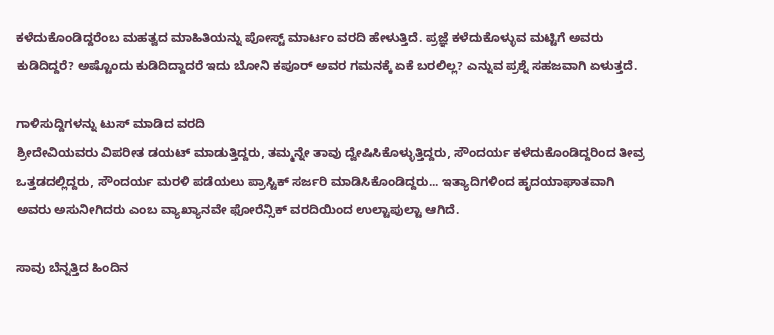ಕಳೆದುಕೊಂಡಿದ್ದರೆಂಬ ಮಹತ್ವದ ಮಾಹಿತಿಯನ್ನು ಪೋಸ್ಟ್ ಮಾರ್ಟಂ ವರದಿ ಹೇಳುತ್ತಿದೆ. ಪ್ರಜ್ಞೆ ಕಳೆದುಕೊಳ್ಳುವ ಮಟ್ಟಿಗೆ ಅವರು ಕುಡಿದಿದ್ದರೆ? ಅಷ್ಟೊಂದು ಕುಡಿದಿದ್ದಾದರೆ ಇದು ಬೋನಿ ಕಪೂರ್ ಅವರ ಗಮನಕ್ಕೆ ಏಕೆ ಬರಲಿಲ್ಲ? ಎನ್ನುವ ಪ್ರಶ್ನೆ ಸಹಜವಾಗಿ ಏಳುತ್ತದೆ.

ಗಾಳಿಸುದ್ದಿಗಳನ್ನು ಟುಸ್ ಮಾಡಿದ ವರದಿ
ಶ್ರೀದೇವಿಯವರು ವಿಪರೀತ ಡಯಟ್ ಮಾಡುತ್ತಿದ್ದರು, ತಮ್ಮನ್ನೇ ತಾವು ದ್ವೇಷಿಸಿಕೊಳ್ಳುತ್ತಿದ್ದರು, ಸೌಂದರ್ಯ ಕಳೆದುಕೊಂಡಿದ್ದರಿಂದ ತೀವ್ರ ಒತ್ತಡದಲ್ಲಿದ್ದರು, ಸೌಂದರ್ಯ ಮರಳಿ ಪಡೆಯಲು ಪ್ರಾಸ್ಟಿಕ್ ಸರ್ಜರಿ ಮಾಡಿಸಿಕೊಂಡಿದ್ದರು... ಇತ್ಯಾದಿಗಳಿಂದ ಹೃದಯಾಘಾತವಾಗಿ ಅವರು ಅಸುನೀಗಿದರು ಎಂಬ ವ್ಯಾಖ್ಯಾನವೇ ಫೋರೆನ್ಸಿಕ್ ವರದಿಯಿಂದ ಉಲ್ಟಾಪುಲ್ಟಾ ಆಗಿದೆ.

ಸಾವು ಬೆನ್ನತ್ತಿದ ಹಿಂದಿನ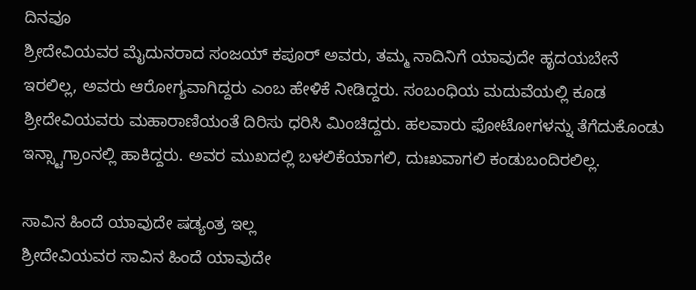ದಿನವೂ
ಶ್ರೀದೇವಿಯವರ ಮೈದುನರಾದ ಸಂಜಯ್ ಕಪೂರ್ ಅವರು, ತಮ್ಮ ನಾದಿನಿಗೆ ಯಾವುದೇ ಹೃದಯಬೇನೆ ಇರಲಿಲ್ಲ, ಅವರು ಆರೋಗ್ಯವಾಗಿದ್ದರು ಎಂಬ ಹೇಳಿಕೆ ನೀಡಿದ್ದರು. ಸಂಬಂಧಿಯ ಮದುವೆಯಲ್ಲಿ ಕೂಡ ಶ್ರೀದೇವಿಯವರು ಮಹಾರಾಣಿಯಂತೆ ದಿರಿಸು ಧರಿಸಿ ಮಿಂಚಿದ್ದರು. ಹಲವಾರು ಫೋಟೋಗಳನ್ನು ತೆಗೆದುಕೊಂಡು ಇನ್ಸ್ಟಾಗ್ರಾಂನಲ್ಲಿ ಹಾಕಿದ್ದರು. ಅವರ ಮುಖದಲ್ಲಿ ಬಳಲಿಕೆಯಾಗಲಿ, ದುಃಖವಾಗಲಿ ಕಂಡುಬಂದಿರಲಿಲ್ಲ.

ಸಾವಿನ ಹಿಂದೆ ಯಾವುದೇ ಷಡ್ಯಂತ್ರ ಇಲ್ಲ
ಶ್ರೀದೇವಿಯವರ ಸಾವಿನ ಹಿಂದೆ ಯಾವುದೇ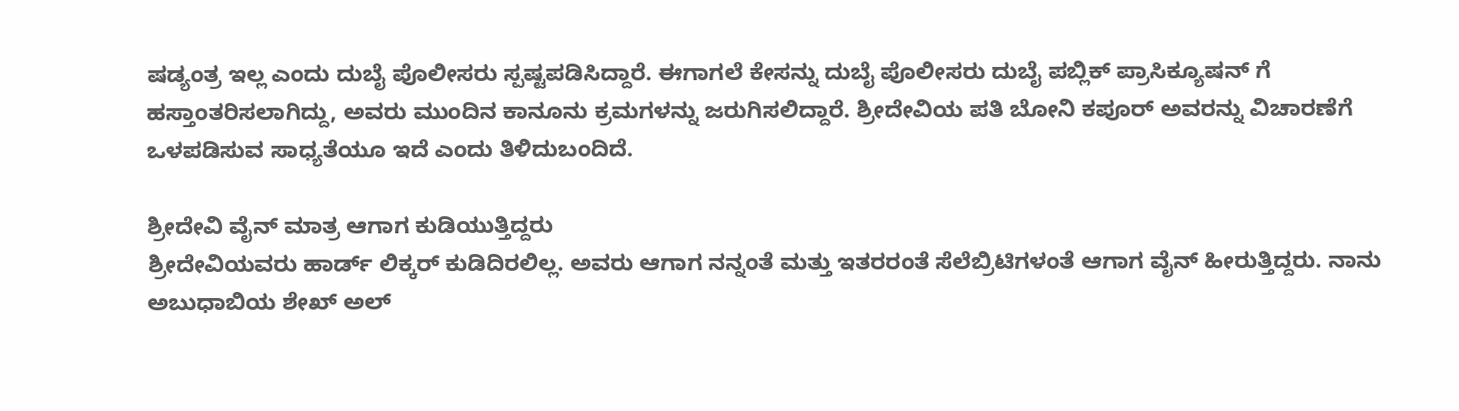ಷಡ್ಯಂತ್ರ ಇಲ್ಲ ಎಂದು ದುಬೈ ಪೊಲೀಸರು ಸ್ಪಷ್ಟಪಡಿಸಿದ್ದಾರೆ. ಈಗಾಗಲೆ ಕೇಸನ್ನು ದುಬೈ ಪೊಲೀಸರು ದುಬೈ ಪಬ್ಲಿಕ್ ಪ್ರಾಸಿಕ್ಯೂಷನ್ ಗೆ ಹಸ್ತಾಂತರಿಸಲಾಗಿದ್ದು, ಅವರು ಮುಂದಿನ ಕಾನೂನು ಕ್ರಮಗಳನ್ನು ಜರುಗಿಸಲಿದ್ದಾರೆ. ಶ್ರೀದೇವಿಯ ಪತಿ ಬೋನಿ ಕಪೂರ್ ಅವರನ್ನು ವಿಚಾರಣೆಗೆ ಒಳಪಡಿಸುವ ಸಾಧ್ಯತೆಯೂ ಇದೆ ಎಂದು ತಿಳಿದುಬಂದಿದೆ.

ಶ್ರೀದೇವಿ ವೈನ್ ಮಾತ್ರ ಆಗಾಗ ಕುಡಿಯುತ್ತಿದ್ದರು
ಶ್ರೀದೇವಿಯವರು ಹಾರ್ಡ್ ಲಿಕ್ಕರ್ ಕುಡಿದಿರಲಿಲ್ಲ. ಅವರು ಆಗಾಗ ನನ್ನಂತೆ ಮತ್ತು ಇತರರಂತೆ ಸೆಲೆಬ್ರಿಟಿಗಳಂತೆ ಆಗಾಗ ವೈನ್ ಹೀರುತ್ತಿದ್ದರು. ನಾನು ಅಬುಧಾಬಿಯ ಶೇಖ್ ಅಲ್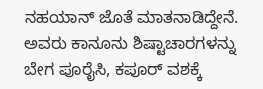ನಹಯಾನ್ ಜೊತೆ ಮಾತನಾಡಿದ್ದೇನೆ. ಅವರು ಕಾನೂನು ಶಿಷ್ಟಾಚಾರಗಳನ್ನು ಬೇಗ ಪೂರೈಸಿ, ಕಪೂರ್ ವಶಕ್ಕೆ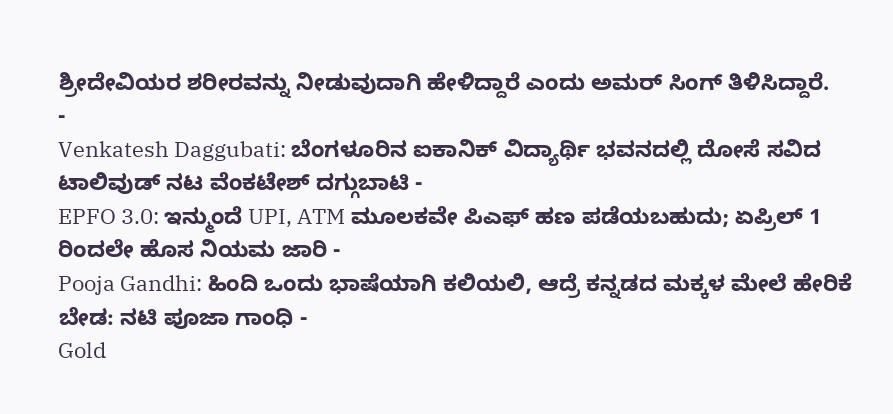ಶ್ರೀದೇವಿಯರ ಶರೀರವನ್ನು ನೀಡುವುದಾಗಿ ಹೇಳಿದ್ದಾರೆ ಎಂದು ಅಮರ್ ಸಿಂಗ್ ತಿಳಿಸಿದ್ದಾರೆ.
-
Venkatesh Daggubati: ಬೆಂಗಳೂರಿನ ಐಕಾನಿಕ್ ವಿದ್ಯಾರ್ಥಿ ಭವನದಲ್ಲಿ ದೋಸೆ ಸವಿದ ಟಾಲಿವುಡ್ ನಟ ವೆಂಕಟೇಶ್ ದಗ್ಗುಬಾಟಿ -
EPFO 3.0: ಇನ್ಮುಂದೆ UPI, ATM ಮೂಲಕವೇ ಪಿಎಫ್ ಹಣ ಪಡೆಯಬಹುದು; ಏಪ್ರಿಲ್ 1 ರಿಂದಲೇ ಹೊಸ ನಿಯಮ ಜಾರಿ -
Pooja Gandhi: ಹಿಂದಿ ಒಂದು ಭಾಷೆಯಾಗಿ ಕಲಿಯಲಿ, ಆದ್ರೆ ಕನ್ನಡದ ಮಕ್ಕಳ ಮೇಲೆ ಹೇರಿಕೆ ಬೇಡ: ನಟಿ ಪೂಜಾ ಗಾಂಧಿ -
Gold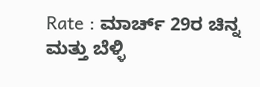Rate : ಮಾರ್ಚ್ 29ರ ಚಿನ್ನ ಮತ್ತು ಬೆಳ್ಳಿ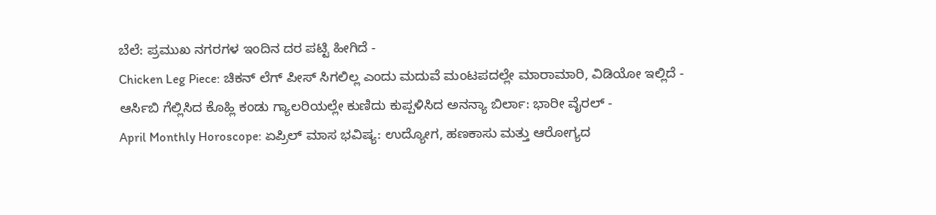ಬೆಲೆ: ಪ್ರಮುಖ ನಗರಗಳ ಇಂದಿನ ದರ ಪಟ್ಟಿ ಹೀಗಿದೆ -
Chicken Leg Piece: ಚಿಕನ್ ಲೆಗ್ ಪೀಸ್ ಸಿಗಲಿಲ್ಲ ಎಂದು ಮದುವೆ ಮಂಟಪದಲ್ಲೇ ಮಾರಾಮಾರಿ, ವಿಡಿಯೋ ಇಲ್ಲಿದೆ -
ಆರ್ಸಿಬಿ ಗೆಲ್ಲಿಸಿದ ಕೊಹ್ಲಿ ಕಂಡು ಗ್ಯಾಲರಿಯಲ್ಲೇ ಕುಣಿದು ಕುಪ್ಪಳಿಸಿದ ಅನನ್ಯಾ ಬಿರ್ಲಾ: ಭಾರೀ ವೈರಲ್ -
April Monthly Horoscope: ಏಪ್ರಿಲ್ ಮಾಸ ಭವಿಷ್ಯ: ಉದ್ಯೋಗ, ಹಣಕಾಸು ಮತ್ತು ಆರೋಗ್ಯದ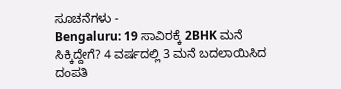ಸೂಚನೆಗಳು -
Bengaluru: 19 ಸಾವಿರಕ್ಕೆ 2BHK ಮನೆ ಸಿಕ್ಕಿದ್ದೇಗೆ? 4 ವರ್ಷದಲ್ಲಿ 3 ಮನೆ ಬದಲಾಯಿಸಿದ ದಂಪತಿ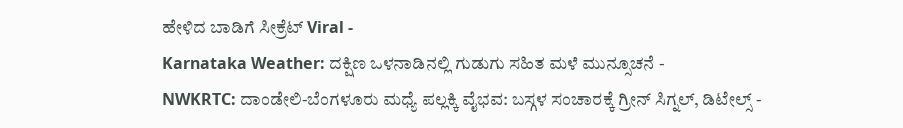ಹೇಳಿದ ಬಾಡಿಗೆ ಸೀಕ್ರೆಟ್ Viral -
Karnataka Weather: ದಕ್ಷಿಣ ಒಳನಾಡಿನಲ್ಲಿ ಗುಡುಗು ಸಹಿತ ಮಳೆ ಮುನ್ಸೂಚನೆ -
NWKRTC: ದಾಂಡೇಲಿ-ಬೆಂಗಳೂರು ಮಧ್ಯೆ ಪಲ್ಲಕ್ಕಿ ವೈಭವ: ಬಸ್ಗಳ ಸಂಚಾರಕ್ಕೆ ಗ್ರೀನ್ ಸಿಗ್ನಲ್, ಡಿಟೇಲ್ಸ್ -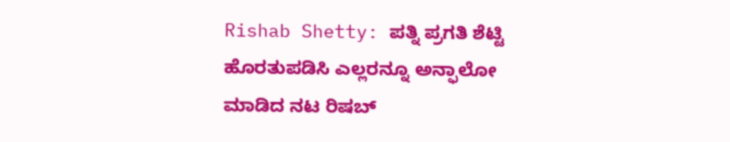Rishab Shetty: ಪತ್ನಿ ಪ್ರಗತಿ ಶೆಟ್ಟಿ ಹೊರತುಪಡಿಸಿ ಎಲ್ಲರನ್ನೂ ಅನ್ಫಾಲೋ ಮಾಡಿದ ನಟ ರಿಷಬ್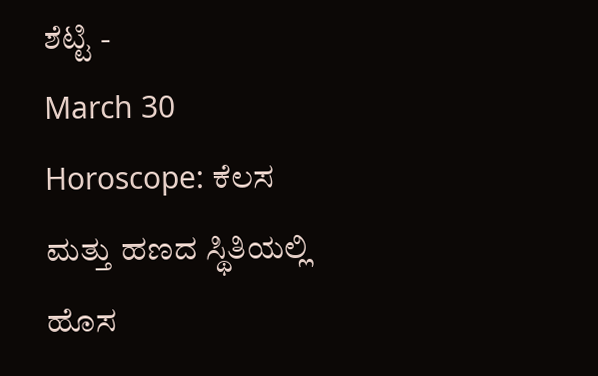ಶೆಟ್ಟಿ -
March 30 Horoscope: ಕೆಲಸ ಮತ್ತು ಹಣದ ಸ್ಥಿತಿಯಲ್ಲಿ ಹೊಸ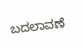ಬದಲಾವಣೆ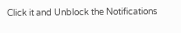Click it and Unblock the Notifications